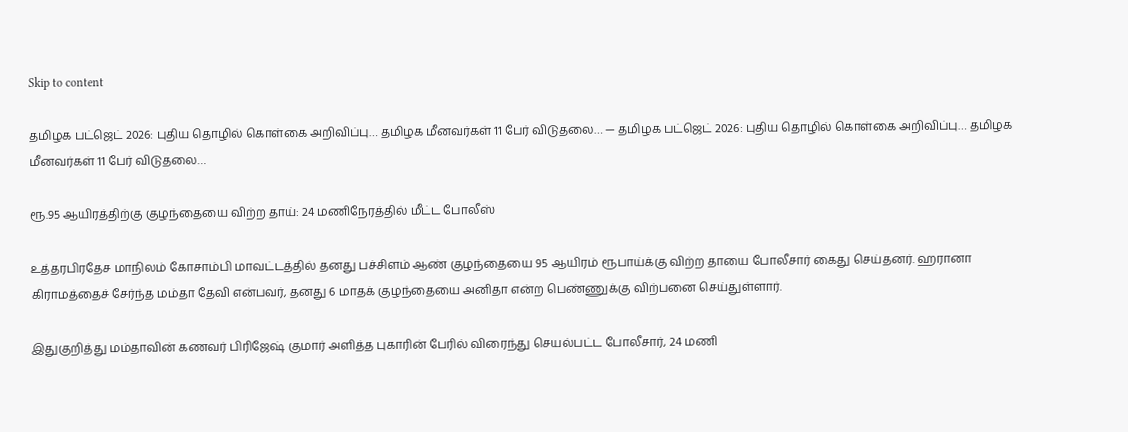Skip to content

தமிழக பட்ஜெட் 2026: புதிய தொழில் கொள்கை அறிவிப்பு… தமிழக மீனவர்கள் 11 பேர் விடுதலை… — தமிழக பட்ஜெட் 2026: புதிய தொழில் கொள்கை அறிவிப்பு… தமிழக மீனவர்கள் 11 பேர் விடுதலை…

ரூ.95 ஆயிரத்திற்கு குழந்தையை விற்ற தாய்: 24 மணிநேரத்தில் மீட்ட போலீஸ்

உத்தரபிரதேச மாநிலம் கோசாம்பி மாவட்டத்தில் தனது பச்சிளம் ஆண் குழந்தையை 95 ஆயிரம் ரூபாய்க்கு விற்ற தாயை போலீசார் கைது செய்தனர். ஹரானா கிராமத்தைச் சேர்ந்த மம்தா தேவி என்பவர், தனது 6 மாதக் குழந்தையை அனிதா என்ற பெண்ணுக்கு விற்பனை செய்துள்ளார்.

இதுகுறித்து மம்தாவின் கணவர் பிரிஜேஷ் குமார் அளித்த புகாரின் பேரில் விரைந்து செயல்பட்ட போலீசார், 24 மணி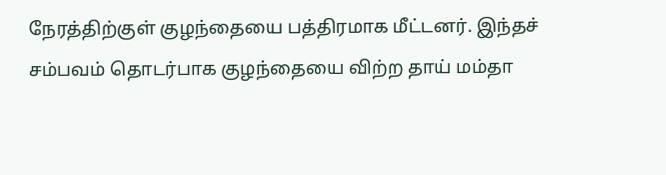நேரத்திற்குள் குழந்தையை பத்திரமாக மீட்டனர். இந்தச் சம்பவம் தொடர்பாக குழந்தையை விற்ற தாய் மம்தா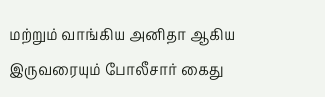மற்றும் வாங்கிய அனிதா ஆகிய இருவரையும் போலீசார் கைது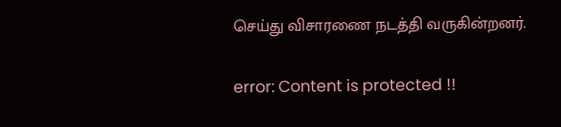செய்து விசாரணை நடத்தி வருகின்றனர்.

error: Content is protected !!